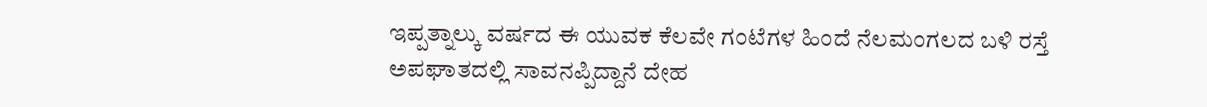ಇಪ್ಪತ್ನಾಲ್ಕು ವರ್ಷದ ಈ ಯುವಕ ಕೆಲವೇ ಗಂಟೆಗಳ ಹಿಂದೆ ನೆಲಮಂಗಲದ ಬಳಿ ರಸ್ತೆ ಅಪಘಾತದಲ್ಲಿ ಸಾವನಪ್ಪಿದ್ದಾನೆ ದೇಹ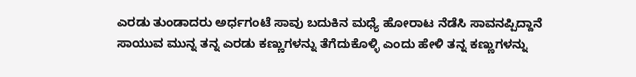ಎರಡು ತುಂಡಾದರು ಅರ್ಧಗಂಟೆ ಸಾವು ಬದುಕಿನ ಮಧ್ಯೆ ಹೋರಾಟ ನೆಡೆಸಿ ಸಾವನಪ್ಪಿದ್ದಾನೆ ಸಾಯುವ ಮುನ್ನ ತನ್ನ ಎರಡು ಕಣ್ಣುಗಳನ್ನು ತೆಗೆದುಕೊಳ್ಳಿ ಎಂದು ಹೇಳಿ ತನ್ನ ಕಣ್ಣುಗಳನ್ನು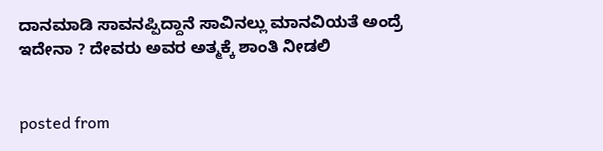ದಾನಮಾಡಿ ಸಾವನಪ್ಪಿದ್ದಾನೆ ಸಾವಿನಲ್ಲು ಮಾನವಿಯತೆ ಅಂದ್ರೆ ಇದೇನಾ ? ದೇವರು ಅವರ ಅತ್ಮಕ್ಕೆ ಶಾಂತಿ ನೀಡಲಿ


posted from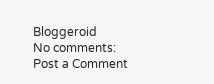Bloggeroid
No comments:
Post a Comment